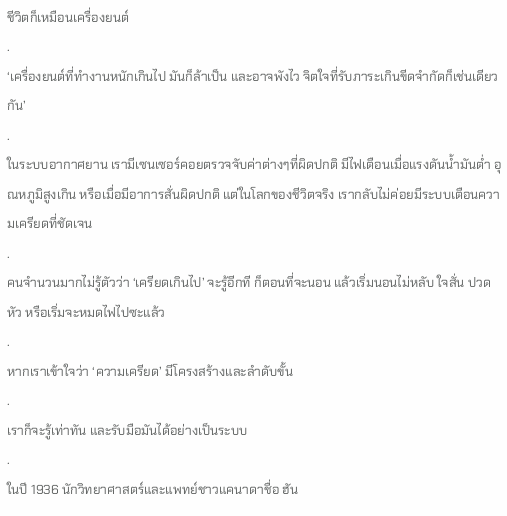ชีวิตก็เหมือนเครื่องยนต์
.
‘เครื่องยนต์ที่ทำงานหนักเกินไป มันก็ล้าเป็น และอาจพังไว จิตใจที่รับภาระเกินขีดจำกัดก็เช่นเดียวกัน’
.
ในระบบอากาศยาน เรามีเซนเซอร์คอยตรวจจับค่าต่างๆที่ผิดปกติ มีไฟเตือนเมื่อแรงดันน้ำมันต่ำ อุณหภูมิสูงเกิน หรือเมื่อมีอาการสั่นผิดปกติ แต่ในโลกของชีวิตจริง เรากลับไม่ค่อยมีระบบเตือนความเครียดที่ชัดเจน
.
คนจำนวนมากไม่รู้ตัวว่า ‘เครียดเกินไป’ จะรู้อีกที ก็ตอนที่จะนอน แล้วเริ่มนอนไม่หลับ ใจสั่น ปวดหัว หรือเริ่มจะหมดไฟไปซะแล้ว
.
หากเราเข้าใจว่า ‘ความเครียด’ มีโครงสร้างและลำดับขั้น
.
เราก็จะรู้เท่าทัน และรับมือมันได้อย่างเป็นระบบ
.
ในปี 1936 นักวิทยาศาสตร์และแพทย์ชาวแคนาดาชื่อ ฮัน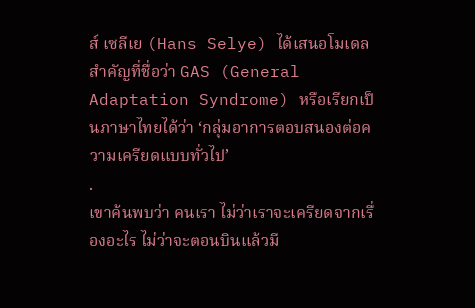ส์ เซลีเย (Hans Selye) ได้เสนอโมเดลสำคัญที่ชื่อว่า GAS (General Adaptation Syndrome) หรือเรียกเป็นภาษาไทยได้ว่า ‘กลุ่มอาการตอบสนองต่อความเครียดแบบทั่วไป’
.
เขาค้นพบว่า คนเรา ไม่ว่าเราจะเครียดจากเรื่องอะไร ไม่ว่าจะตอนบินแล้วมี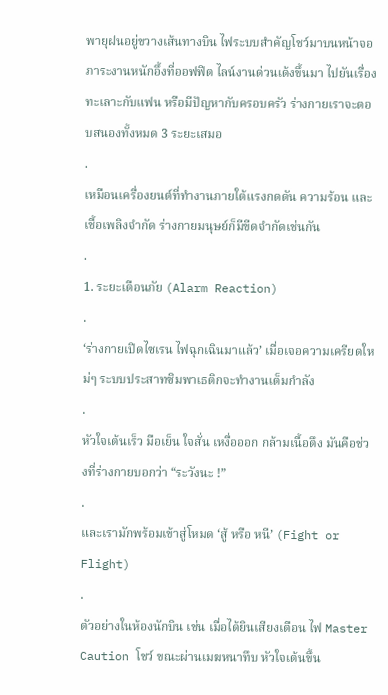พายุฝนอยู่ขวางเส้นทางบิน ไฟระบบสำคัญโชว์มาบนหน้าจอ ภาระงานหนักอึ้งที่ออฟฟิต ไลน์งานด่วนเด้งขึ้นมา ไปยันเรื่องทะเลาะกับแฟน หรือมีปัญหากับครอบครัว ร่างกายเราจะตอบสนองทั้งหมด 3 ระยะเสมอ
.
เหมือนเครื่องยนต์ที่ทำงานภายใต้แรงกดดัน ความร้อน และเชื้อเพลิงจำกัด ร่างกายมนุษย์ก็มีขีดจำกัดเช่นกัน
.
1. ระยะเตือนภัย (Alarm Reaction)
.
‘ร่างกายเปิดไซเรน ไฟฉุกเฉินมาแล้ว’ เมื่อเจอความเครียดใหม่ๆ ระบบประสาทซิมพาเธติกจะทำงานเต็มกำลัง
.
หัวใจเต้นเร็ว มือเย็น ใจสั่น เหงื่อออก กล้ามเนื้อตึง มันคือช่วงที่ร่างกายบอกว่า “ระวังนะ !”
.
และเรามักพร้อมเข้าสู่โหมด ‘สู้ หรือ หนี’ (Fight or Flight)
.
ตัวอย่างในห้องนักบิน เช่น เมื่อได้ยินเสียงเตือน ไฟ Master Caution โชว์ ขณะผ่านเมฆหนาทึบ หัวใจเต้นขึ้น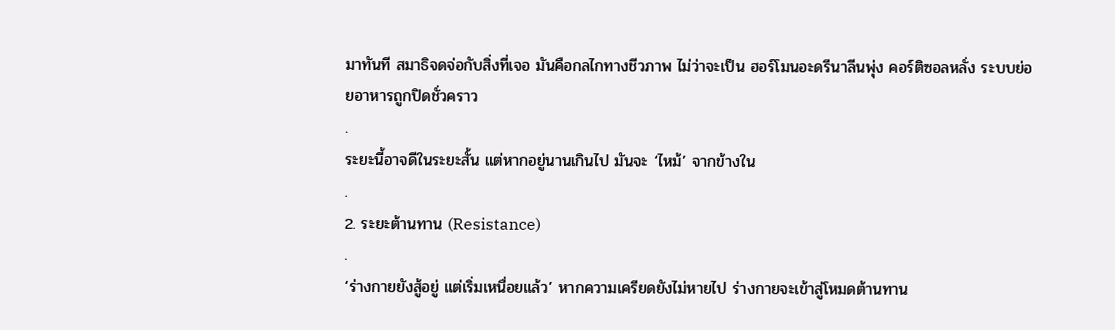มาทันที สมาธิจดจ่อกับสิ่งที่เจอ มันคือกลไกทางชีวภาพ ไม่ว่าจะเป็น ฮอร์โมนอะดรีนาลีนพุ่ง คอร์ติซอลหลั่ง ระบบย่อยอาหารถูกปิดชั่วคราว
.
ระยะนี้อาจดีในระยะสั้น แต่หากอยู่นานเกินไป มันจะ ‘ไหม้’ จากข้างใน
.
2. ระยะต้านทาน (Resistance)
.
‘ร่างกายยังสู้อยู่ แต่เริ่มเหนื่อยแล้ว’ หากความเครียดยังไม่หายไป ร่างกายจะเข้าสู่โหมดต้านทาน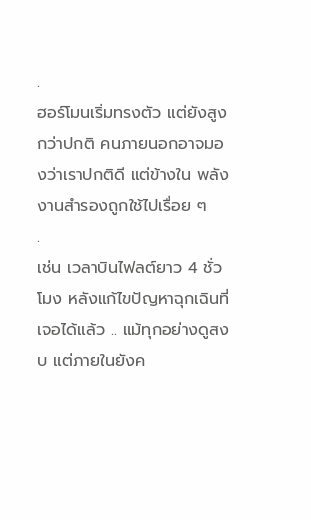.
ฮอร์โมนเริ่มทรงตัว แต่ยังสูงกว่าปกติ คนภายนอกอาจมองว่าเราปกติดี แต่ข้างใน พลังงานสำรองถูกใช้ไปเรื่อย ๆ
.
เช่น เวลาบินไฟลต์ยาว 4 ชั่วโมง หลังแก้ไขปัญหาฉุกเฉินที่เจอได้แล้ว .. แม้ทุกอย่างดูสงบ แต่ภายในยังค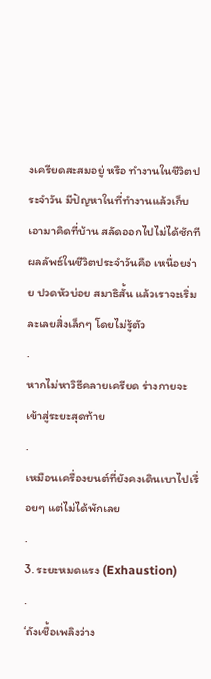งเครียดสะสมอยู่ หรือ ทำงานในชีวิตประจำวัน มีปัญหาในที่ทำงานแล้วเก็บเอามาคิดที่บ้าน สลัดออกไปไม่ได้ซักที
ผลลัพธ์ในชีวิตประจำวันคือ เหนื่อยง่าย ปวดหัวบ่อย สมาธิสั้น แล้วเราจะเริ่มละเลยสิ่งเล็กๆ โดยไม่รู้ตัว
.
หากไม่หาวิธีคลายเครียด ร่างกายจะเข้าสู่ระยะสุดท้าย
.
เหมือนเครื่องยนต์ที่ยังคงเดินเบาไปเรื่อยๆ แต่ไม่ได้พักเลย
.
3. ระยะหมดแรง (Exhaustion)
.
‘ถังเชื้อเพลิงว่าง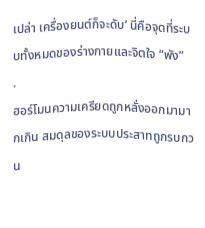เปล่า เครื่องยนต์ก็จะดับ’ นี่คือจุดที่ระบบทั้งหมดของร่างกายและจิตใจ “พัง”
.
ฮอร์โมนความเครียดถูกหลั่งออกมามากเกิน สมดุลของระบบประสาทถูกรบกวน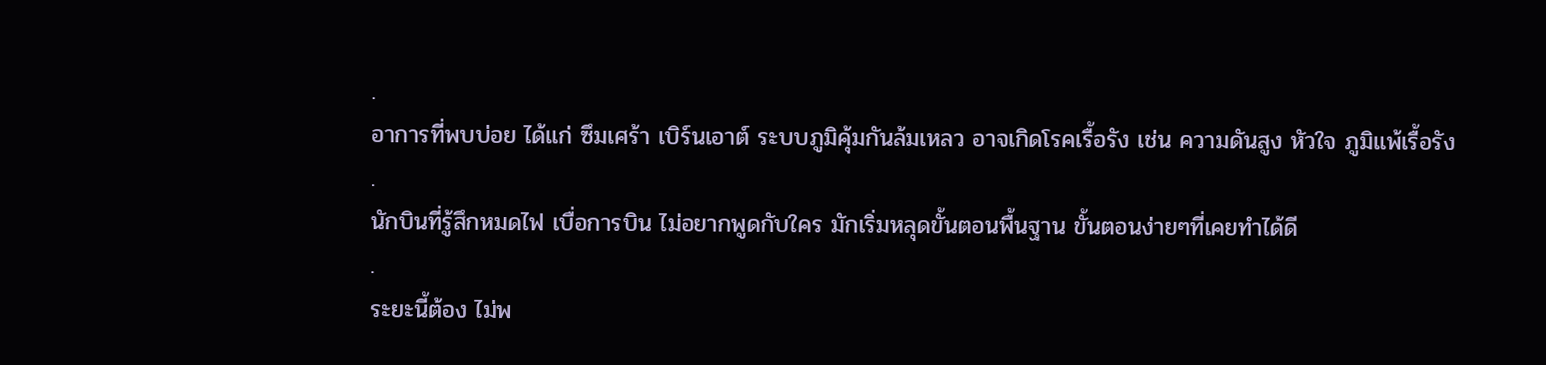.
อาการที่พบบ่อย ได้แก่ ซึมเศร้า เบิร์นเอาต์ ระบบภูมิคุ้มกันล้มเหลว อาจเกิดโรคเรื้อรัง เช่น ความดันสูง หัวใจ ภูมิแพ้เรื้อรัง
.
นักบินที่รู้สึกหมดไฟ เบื่อการบิน ไม่อยากพูดกับใคร มักเริ่มหลุดขั้นตอนพื้นฐาน ขั้นตอนง่ายๆที่เคยทำได้ดี
.
ระยะนี้ต้อง ไม่พ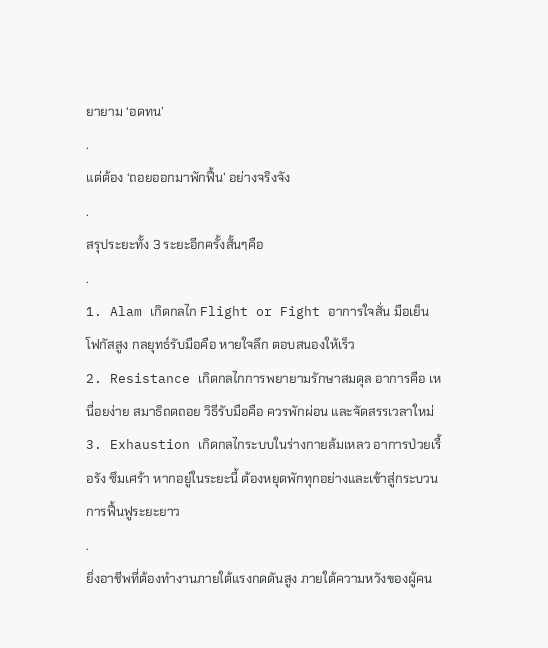ยายาม ‘อดทน’
.
แต่ต้อง ‘ถอยออกมาพักฟื้น’ อย่างจริงจัง
.
สรุประยะทั้ง 3 ระยะอีกครั้งสั้นๆคือ
.
1. Alam เกิดกลไก Flight or Fight อาการใจสั่น มือเย็น โฟกัสสูง กลยุทธ์รับมือคือ หายใจลึก ตอบสนองให้เร็ว
2. Resistance เกิดกลไกการพยายามรักษาสมดุล อาการคือ เหนื่อยง่าย สมาธิถดถอย วิธีรับมือคือ ควรพักผ่อน และจัดสรรเวลาใหม่
3. Exhaustion เกิดกลไกระบบในร่างกายล้มเหลว อาการป่วยเรื้อรัง ซึมเศร้า หากอยู่ในระยะนี้ ต้องหยุดพักทุกอย่างและเข้าสู่กระบวนการฟื้นฟูระยะยาว
.
ยิ่งอาชีพที่ต้องทำงานภายใต้แรงกดดันสูง ภายใต้ความหวังของผู้คน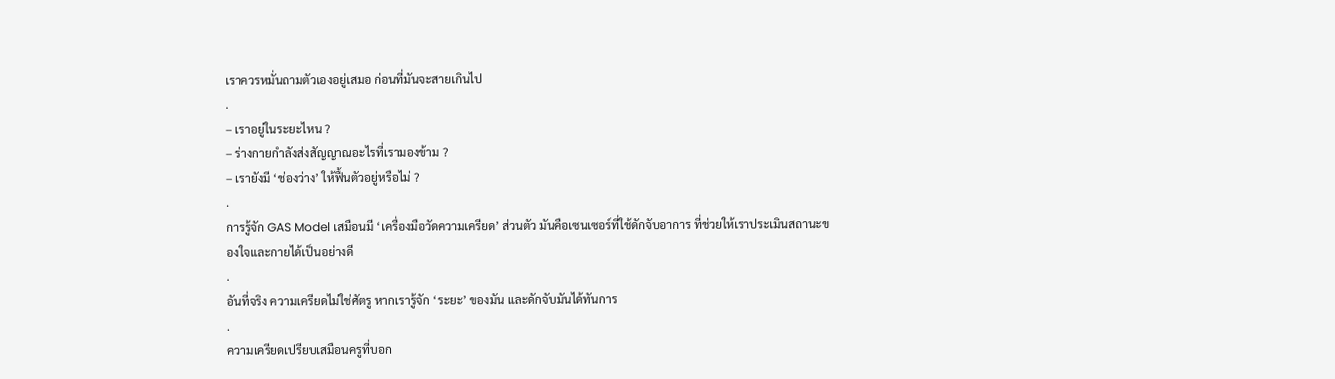เราควรหมั่นถามตัวเองอยู่เสมอ ก่อนที่มันจะสายเกินไป
.
– เราอยู่ในระยะไหน ?
– ร่างกายกำลังส่งสัญญาณอะไรที่เรามองข้าม ?
– เรายังมี ‘ช่องว่าง’ ให้ฟื้นตัวอยู่หรือไม่ ?
.
การรู้จัก GAS Model เสมือนมี ‘เครื่องมือวัดความเครียด’ ส่วนตัว มันคือเซนเซอร์ที่ใช้ดักจับอาการ ที่ช่วยให้เราประเมินสถานะของใจและกายได้เป็นอย่างดี
.
อันที่จริง ความเครียดไม่ใช่ศัตรู หากเรารู้จัก ‘ระยะ’ ของมัน และดักจับมันได้ทันการ
.
ความเครียดเปรียบเสมือนครูที่บอก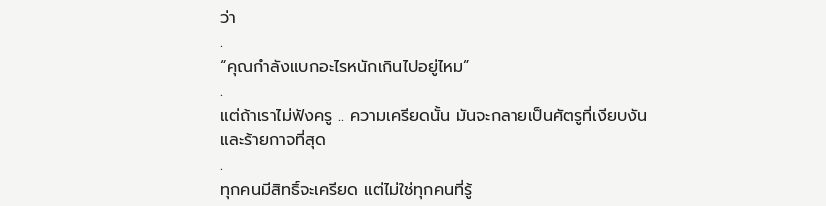ว่า
.
“คุณกำลังแบกอะไรหนักเกินไปอยู่ไหม”
.
แต่ถ้าเราไม่ฟังครู .. ความเครียดนั้น มันจะกลายเป็นศัตรูที่เงียบงันและร้ายกาจที่สุด
.
ทุกคนมีสิทธิ์จะเครียด แต่ไม่ใช่ทุกคนที่รู้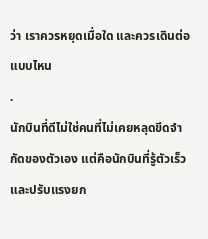ว่า เราควรหยุดเมื่อใด และควรเดินต่อแบบไหน
.
นักบินที่ดีไม่ใช่คนที่ไม่เคยหลุดขีดจำกัดของตัวเอง แต่คือนักบินที่รู้ตัวเร็ว และปรับแรงยก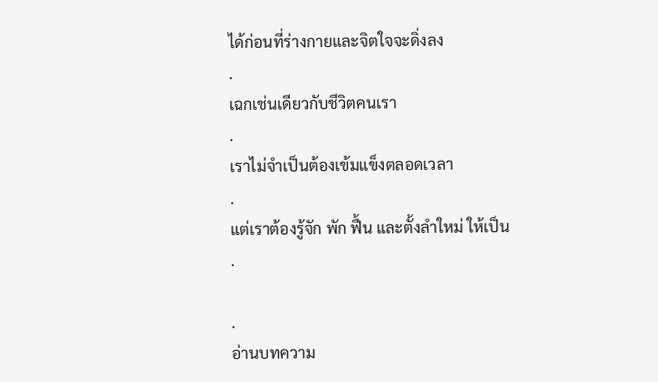ได้ก่อนที่ร่างกายและจิตใจจะดิ่งลง
.
เฉกเช่นเดียวกับชีวิตคนเรา
.
เราไม่จำเป็นต้องเข้มแข็งตลอดเวลา
.
แต่เราต้องรู้จัก พัก ฟื้น และตั้งลำใหม่ ให้เป็น
.

.
อ่านบทความ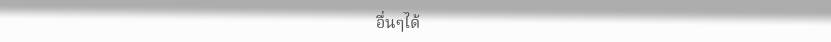อื่นๆได้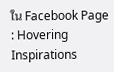ใน Facebook Page : Hovering Inspirations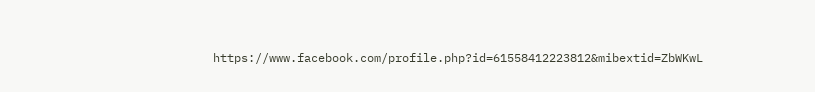https://www.facebook.com/profile.php?id=61558412223812&mibextid=ZbWKwL